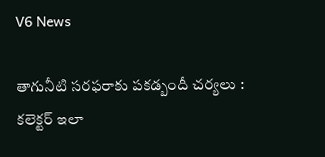V6 News

తాగునీటి సరఫరాకు పకడ్బందీ చర్యలు : కలెక్టర్ ఇలా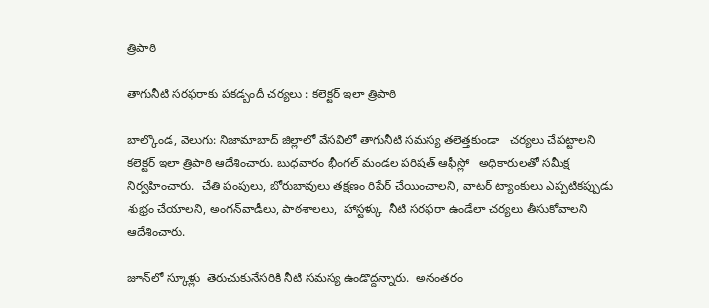త్రిపాఠి

తాగునీటి సరఫరాకు పకడ్బందీ చర్యలు : కలెక్టర్ ఇలా త్రిపాఠి

బాల్కొండ, వెలుగు: నిజామాబాద్ జిల్లాలో వేసవిలో తాగునీటి సమస్య తలెత్తకుండా   చర్యలు చేపట్టాలని   కలెక్టర్ ఇలా త్రిపాఠి ఆదేశించారు. బుధవారం భీంగల్ మండల పరిషత్ ఆఫీస్లో   అధికారులతో సమీక్ష నిర్వహించారు.  చేతి పంపులు, బోరుబావులు తక్షణం రిపేర్ చేయించాలని, వాటర్ ట్యాంకులు ఎప్పటికప్పుడు శుభ్రం చేయాలని, అంగన్‌‌‌‌‌‌‌‌‌‌‌‌‌‌‌‌‌‌‌‌‌‌‌‌‌‌‌‌‌‌‌‌‌‌‌‌‌‌‌‌‌‌‌‌‌‌‌‌‌‌‌‌‌‌‌‌‌‌‌‌‌‌‌‌వాడీలు, పాఠశాలలు,  హాస్టళ్కు  నీటి సరఫరా ఉండేలా చర్యలు తీసుకోవాలని ఆదేశించారు.

జూన్‌‌‌‌‌‌‌‌‌‌‌‌‌‌‌‌‌‌‌‌‌‌‌‌‌‌‌‌‌‌‌‌‌‌‌‌‌‌‌‌‌‌‌‌‌‌‌‌‌‌‌‌‌‌‌‌‌‌‌‌‌‌‌‌లో స్కూళ్లు  తెరుచుకునేసరికి నీటి సమస్య ఉండొద్దన్నారు.  అనంతరం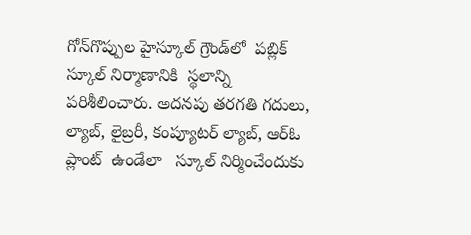గోన్‌‌‌‌‌‌‌‌‌‌‌‌‌‌‌‌‌‌‌‌‌‌‌‌‌‌‌‌‌‌‌‌‌‌‌‌‌‌‌‌‌‌‌‌‌‌‌‌‌‌‌‌‌‌‌‌‌‌‌‌‌‌‌‌గొప్పుల హైస్కూల్ గ్రౌండ్‌‌‌‌‌‌‌‌‌‌‌‌‌‌‌‌‌‌‌‌‌‌‌‌‌‌‌‌‌‌‌‌‌‌‌‌‌‌‌‌‌‌‌‌‌‌‌‌‌‌‌‌‌‌‌‌‌‌‌‌‌‌‌‌లో  పబ్లిక్ స్కూల్ నిర్మాణానికి  స్థలాన్ని  పరిశీలించారు. అదనపు తరగతి గదులు, ల్యాబ్, లైబ్రరీ, కంప్యూటర్ ల్యాబ్, ఆర్ఓ ప్లాంట్‌‌‌‌‌‌‌‌‌‌‌‌‌‌‌‌‌‌‌‌‌‌‌‌‌‌‌‌‌‌‌‌‌‌‌‌‌‌‌‌‌‌‌‌‌‌‌‌‌‌‌‌‌‌‌‌‌‌‌‌‌‌‌‌  ఉండేలా   స్కూల్ నిర్మించేందుకు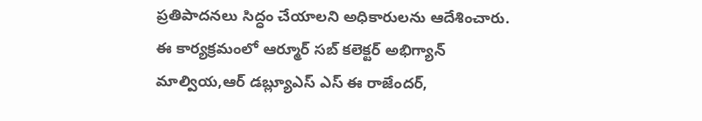ప్రతిపాదనలు సిద్ధం చేయాలని అధికారులను ఆదేశించారు. ఈ కార్యక్రమంలో ఆర్మూర్ సబ్ కలెక్టర్ అభిగ్యాన్ మాల్వియ,ఆర్ డబ్ల్యూఎస్ ఎస్ ఈ రాజేందర్,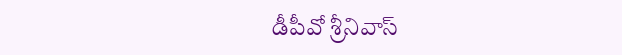డీపీవో శ్రీనివాస్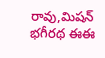రావు,మిషన్ భగీరథ ఈఈ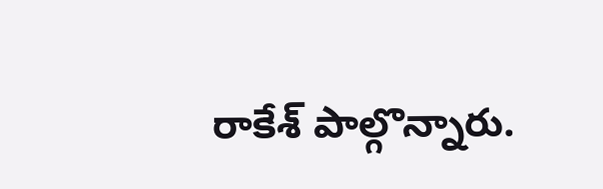రాకేశ్ పాల్గొన్నారు.